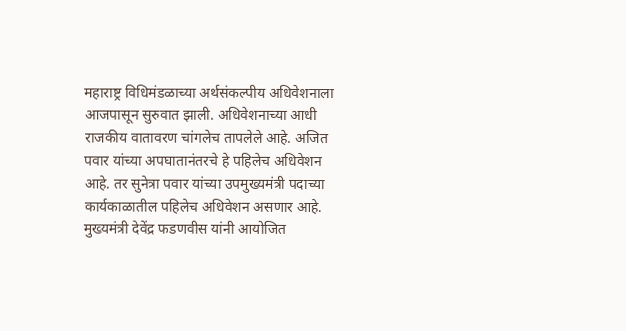महाराष्ट्र विधिमंडळाच्या अर्थसंकल्पीय अधिवेशनाला आजपासून सुरुवात झाली. अधिवेशनाच्या आधी राजकीय वातावरण चांगलेच तापलेले आहे. अजित पवार यांच्या अपघातानंतरचे हे पहिलेच अधिवेशन आहे. तर सुनेत्रा पवार यांच्या उपमुख्यमंत्री पदाच्या कार्यकाळातील पहिलेच अधिवेशन असणार आहे. मुख्यमंत्री देवेंद्र फडणवीस यांनी आयोजित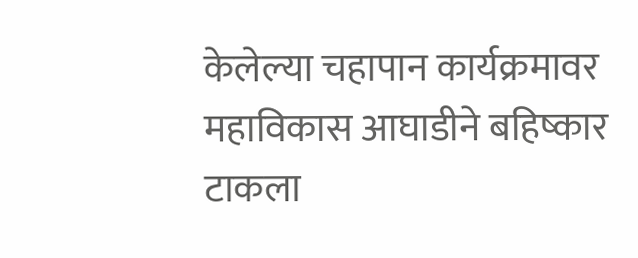केलेल्या चहापान कार्यक्रमावर महाविकास आघाडीने बहिष्कार टाकला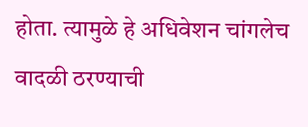होता. त्यामुळे हे अधिवेशन चांगलेच वादळी ठरण्याची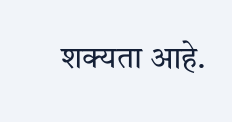शक्यता आहे.